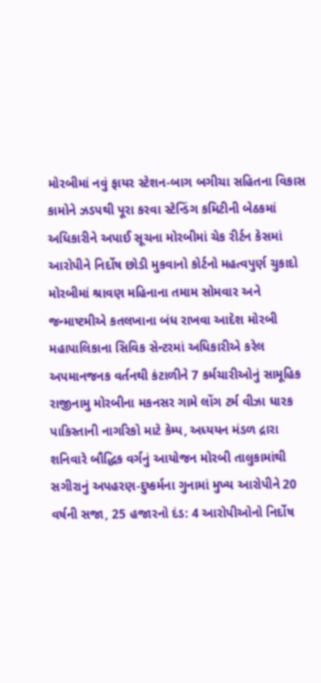મોરબીમાં નવું ફાયર સ્ટેશન-બાગ બગીચા સહિતના વિકાસ કામોને ઝડપથી પૂરા કરવા સ્ટેન્ડિંગ કમિટીની બેઠકમાં અધિકારીને અપાઈ સૂચના મોરબીમાં ચેક રીર્ટન કેસમાં આરોપીને નિર્દોષ છોડી મુકવાનો કોર્ટનો મહત્વપુર્ણ ચુકાદો મોરબીમાં શ્રાવણ મહિનાના તમામ સોમવાર અને જન્માષ્ટમીએ કતલખાના બંધ રાખવા આદેશ મોરબી મહાપાલિકાના સિવિક સેન્ટરમાં અધિકારીએ કરેલ અપમાનજનક વર્તનથી કંટાળીને 7 કર્મચારીઓનું સામૂહિક રાજીનામુ મોરબીના મકનસર ગામે લોંગ ટર્મ વીઝા ધારક પાકિસ્તાની નાગરિકો માટે કેમ્પ, અધ્યયન મંડળ દ્રારા શનિવારે બૌદ્ધિક વર્ગનું આયોજન મોરબી તાલુકામાંથી સગીરાનું અપહરણ-દુષ્કર્મના ગુનામાં મુખ્ય આરોપીને 20 વર્ષની સજા, 25 હજારનો દંડ: 4 આરોપીઓનો નિર્દોષ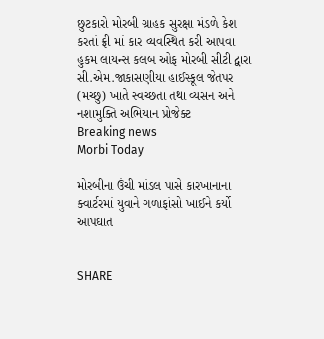છુટકારો મોરબી ગ્રાહક સુરક્ષા મંડળે કેશ કરતાં ફ્રી માં કાર વ્યવસ્થિત કરી આપવા હુકમ લાયન્સ કલબ ઓફ મોરબી સીટી દ્વારા સી.એમ.જાકાસણીયા હાઈસ્કૂલ જેતપર (મચ્છુ) ખાતે સ્વચ્છતા તથા વ્યસન અને નશામુક્તિ અભિયાન પ્રોજેક્ટ
Breaking news
Morbi Today

મોરબીના ઉંચી માંડલ પાસે કારખાનાના ક્વાર્ટરમાં યુવાને ગળાફાંસો ખાઈને કર્યો આપઘાત


SHARE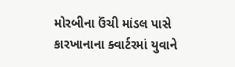મોરબીના ઉંચી માંડલ પાસે કારખાનાના ક્વાર્ટરમાં યુવાને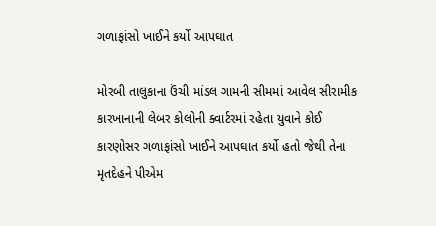ગળાફાંસો ખાઈને કર્યો આપઘાત

મોરબી તાલુકાના ઉંચી માંડલ ગામની સીમમાં આવેલ સીરામીક કારખાનાની લેબર કોલોની ક્વાર્ટરમાં રહેતા યુવાને કોઈ કારણોસર ગળાફાંસો ખાઈને આપઘાત કર્યો હતો જેથી તેના મૃતદેહને પીએમ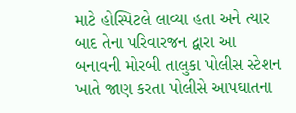માટે હોસ્પિટલે લાવ્યા હતા અને ત્યાર બાદ તેના પરિવારજન દ્વારા આ બનાવની મોરબી તાલુકા પોલીસ સ્ટેશન ખાતે જાણ કરતા પોલીસે આપઘાતના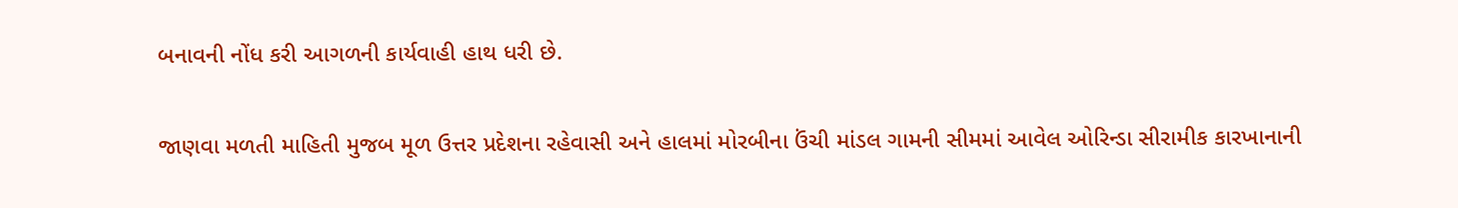બનાવની નોંધ કરી આગળની કાર્યવાહી હાથ ધરી છે.

જાણવા મળતી માહિતી મુજબ મૂળ ઉત્તર પ્રદેશના રહેવાસી અને હાલમાં મોરબીના ઉંચી માંડલ ગામની સીમમાં આવેલ ઓરિન્ડા સીરામીક કારખાનાની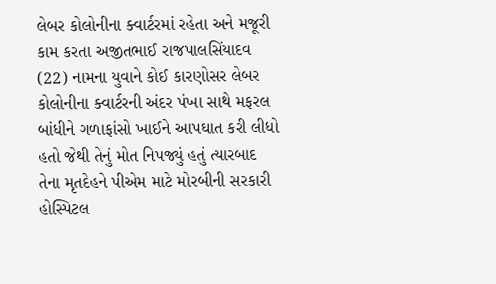લેબર કોલોનીના ક્વાર્ટરમાં રહેતા અને મજૂરી કામ કરતા અજીતભાઈ રાજપાલસિંયાદવ (22) નામના યુવાને કોઈ કારણોસર લેબર કોલોનીના ક્વાર્ટરની અંદર પંખા સાથે મફરલ બાંધીને ગળાફાંસો ખાઈને આપઘાત કરી લીધો હતો જેથી તેનું મોત નિપજ્યું હતું ત્યારબાદ તેના મૃતદેહને પીએમ માટે મોરબીની સરકારી હોસ્પિટલ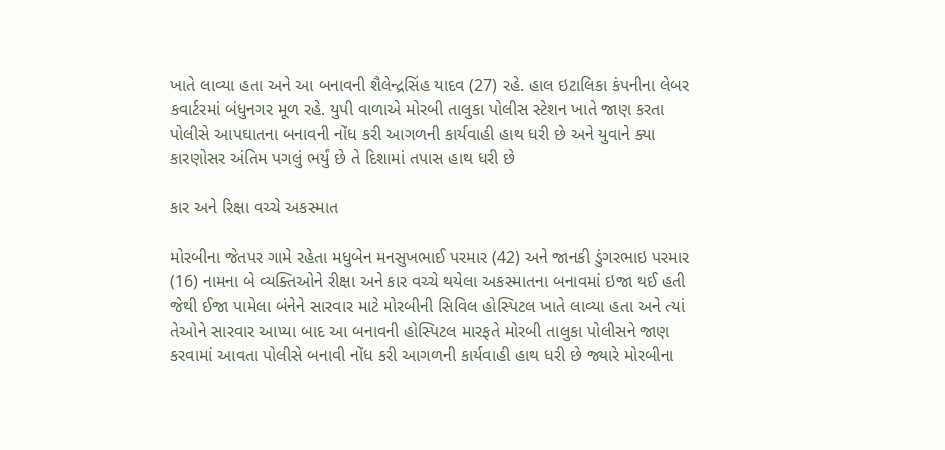ખાતે લાવ્યા હતા અને આ બનાવની શૈલેન્દ્રસિંહ યાદવ (27) રહે. હાલ ઇટાલિકા કંપનીના લેબર કવાર્ટરમાં બંધુનગર મૂળ રહે. યુપી વાળાએ મોરબી તાલુકા પોલીસ સ્ટેશન ખાતે જાણ કરતા પોલીસે આપઘાતના બનાવની નોંધ કરી આગળની કાર્યવાહી હાથ ધરી છે અને યુવાને ક્યા કારણોસર અંતિમ પગલું ભર્યું છે તે દિશામાં તપાસ હાથ ધરી છે

કાર અને રિક્ષા વચ્ચે અકસ્માત

મોરબીના જેતપર ગામે રહેતા મધુબેન મનસુખભાઈ પરમાર (42) અને જાનકી ડુંગરભાઇ પરમાર (16) નામના બે વ્યક્તિઓને રીક્ષા અને કાર વચ્ચે થયેલા અકસ્માતના બનાવમાં ઇજા થઈ હતી જેથી ઈજા પામેલા બંનેને સારવાર માટે મોરબીની સિવિલ હોસ્પિટલ ખાતે લાવ્યા હતા અને ત્યાં તેઓને સારવાર આપ્યા બાદ આ બનાવની હોસ્પિટલ મારફતે મોરબી તાલુકા પોલીસને જાણ કરવામાં આવતા પોલીસે બનાવી નોંધ કરી આગળની કાર્યવાહી હાથ ધરી છે જ્યારે મોરબીના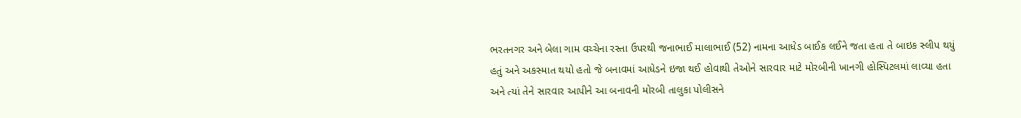ભરતનગર અને બેલા ગામ વચ્ચેના રસ્તા ઉપરથી જનાભાઈ માલાભાઈ (52) નામના આધેડ બાઈક લઈને જતા હતા તે બાઇક સ્લીપ થયું હતું અને અકસ્માત થયો હતો જે બનાવમાં આધેડને ઇજા થઈ હોવાથી તેઓને સારવાર માટે મોરબીની ખાનગી હોસ્પિટલમાં લાવ્યા હતા અને ત્યાં તેને સારવાર આપીને આ બનાવની મોરબી તાલુકા પોલીસને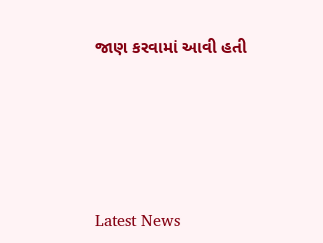જાણ કરવામાં આવી હતી






Latest News